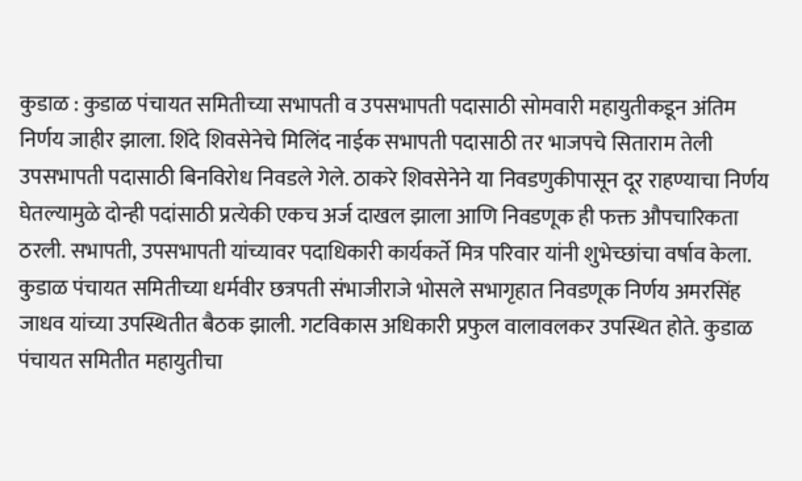कुडाळ : कुडाळ पंचायत समितीच्या सभापती व उपसभापती पदासाठी सोमवारी महायुतीकडून अंतिम निर्णय जाहीर झाला. शिंदे शिवसेनेचे मिलिंद नाईक सभापती पदासाठी तर भाजपचे सिताराम तेली उपसभापती पदासाठी बिनविरोध निवडले गेले. ठाकरे शिवसेनेने या निवडणुकीपासून दूर राहण्याचा निर्णय घेतल्यामुळे दोन्ही पदांसाठी प्रत्येकी एकच अर्ज दाखल झाला आणि निवडणूक ही फक्त औपचारिकता ठरली. सभापती, उपसभापती यांच्यावर पदाधिकारी कार्यकर्ते मित्र परिवार यांनी शुभेच्छांचा वर्षाव केला.
कुडाळ पंचायत समितीच्या धर्मवीर छत्रपती संभाजीराजे भोसले सभागृहात निवडणूक निर्णय अमरसिंह जाधव यांच्या उपस्थितीत बैठक झाली. गटविकास अधिकारी प्रफुल वालावलकर उपस्थित होते. कुडाळ पंचायत समितीत महायुतीचा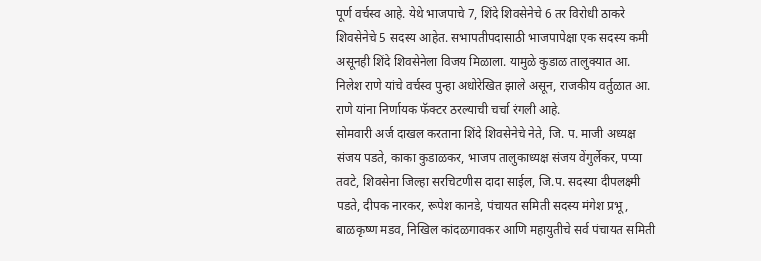पूर्ण वर्चस्व आहे. येथे भाजपाचे 7, शिंदे शिवसेनेचे 6 तर विरोधी ठाकरे शिवसेनेचे 5 सदस्य आहेत. सभापतीपदासाठी भाजपापेक्षा एक सदस्य कमी असूनही शिंदे शिवसेनेला विजय मिळाला. यामुळे कुडाळ तालुक्यात आ. निलेश राणे यांचे वर्चस्व पुन्हा अधोरेखित झाले असून, राजकीय वर्तुळात आ. राणे यांना निर्णायक फॅक्टर ठरल्याची चर्चा रंगली आहे.
सोमवारी अर्ज दाखल करताना शिंदे शिवसेनेचे नेते, जि. प. माजी अध्यक्ष संजय पडते, काका कुडाळकर, भाजप तालुकाध्यक्ष संजय वेंगुर्लेकर, पप्या तवटे, शिवसेना जिल्हा सरचिटणीस दादा साईल, जि.प. सदस्या दीपलक्ष्मी पडते, दीपक नारकर, रूपेश कानडे, पंचायत समिती सदस्य मंगेश प्रभू, बाळकृष्ण मडव, निखिल कांदळगावकर आणि महायुतीचे सर्व पंचायत समिती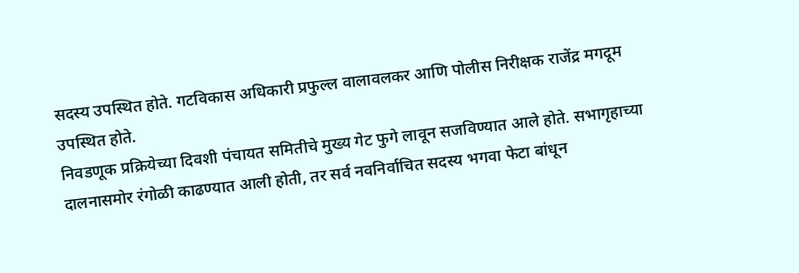सदस्य उपस्थित होते. गटविकास अधिकारी प्रफुल्ल वालावलकर आणि पोलीस निरीक्षक राजेंद्र मगदूम उपस्थित होते.
निवडणूक प्रक्रियेच्या दिवशी पंचायत समितीचे मुख्य गेट फुगे लावून सजविण्यात आले होते. सभागृहाच्या दालनासमोर रंगोळी काढण्यात आली होती, तर सर्व नवनिर्वाचित सदस्य भगवा फेटा बांधून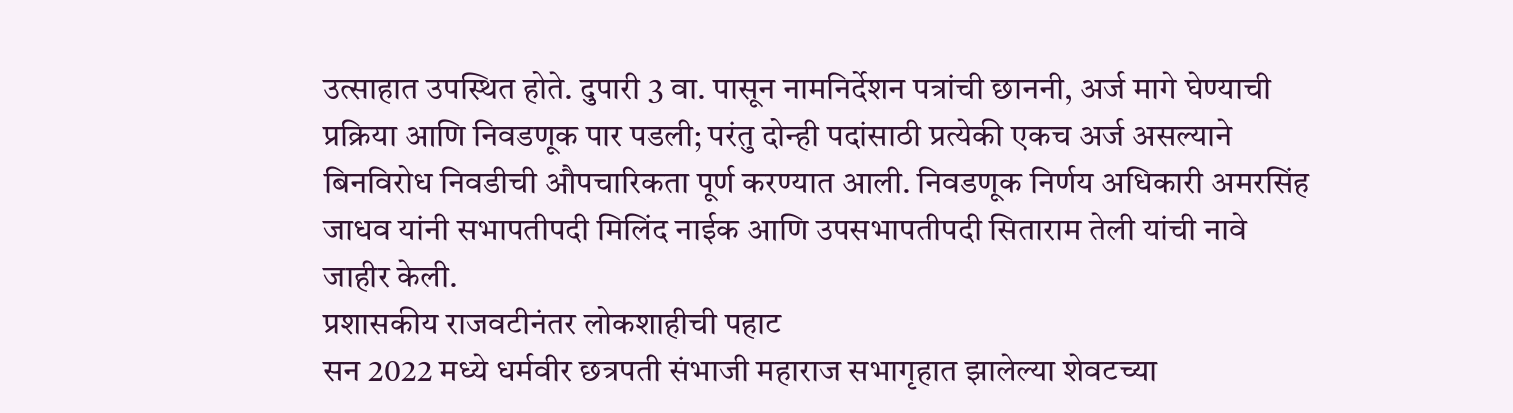उत्साहात उपस्थित होते. दुपारी 3 वा. पासून नामनिर्देशन पत्रांची छाननी, अर्ज मागे घेण्याची प्रक्रिया आणि निवडणूक पार पडली; परंतु दोन्ही पदांसाठी प्रत्येकी एकच अर्ज असल्याने बिनविरोध निवडीची औपचारिकता पूर्ण करण्यात आली. निवडणूक निर्णय अधिकारी अमरसिंह जाधव यांनी सभापतीपदी मिलिंद नाईक आणि उपसभापतीपदी सिताराम तेली यांची नावे जाहीर केली.
प्रशासकीय राजवटीनंतर लोकशाहीची पहाट
सन 2022 मध्ये धर्मवीर छत्रपती संभाजी महाराज सभागृहात झालेल्या शेवटच्या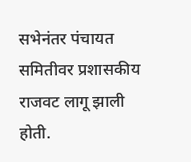सभेनंतर पंचायत समितीवर प्रशासकीय राजवट लागू झाली होती.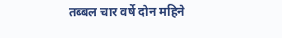तब्बल चार वर्षे दोन महिने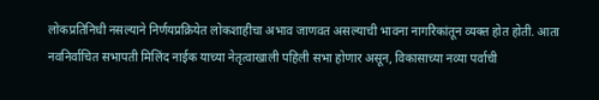लोकप्रतिनिधी नसल्याने निर्णयप्रक्रियेत लोकशाहीचा अभाव जाणवत असल्याची भावना नागरिकांतून व्यक्त होत होती. आता नवनिर्वाचित सभापती मिलिंद नाईक याच्या नेतृत्वाखाली पहिली सभा होणार असून, विकासाच्या नव्या पर्वाची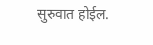सुरुवात होईल.